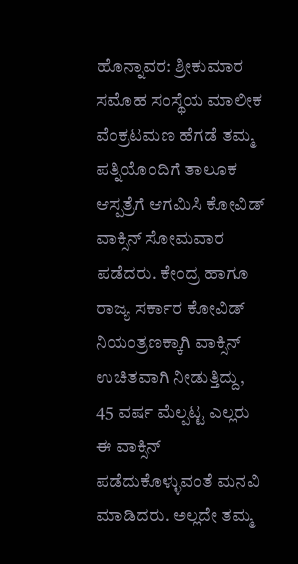ಹೊನ್ನಾವರ: ಶ್ರೀಕುಮಾರ ಸಮೊಹ ಸಂಸ್ಥೆಯ ಮಾಲೀಕ ವೆಂಕ್ರಟಮಣ ಹೆಗಡೆ ತಮ್ಮ ಪತ್ನಿಯೊಂದಿಗೆ ತಾಲೂಕ ಆಸ್ಪತ್ರೆಗೆ ಆಗಮಿಸಿ ಕೋವಿಡ್ ವಾಕ್ಸಿನ್ ಸೋಮವಾರ ಪಡೆದರು. ಕೇಂದ್ರ ಹಾಗೂ ರಾಜ್ಯ ಸರ್ಕಾರ ಕೋವಿಡ್ ನಿಯಂತ್ರಣಕ್ಕಾಗಿ ವಾಕ್ಸಿನ್ ಉಚಿತವಾಗಿ ನೀಡುತ್ತಿದ್ದು, 45 ವರ್ಷ ಮೆಲ್ಪಟ್ಟ ಎಲ್ಲರು ಈ ವಾಕ್ಸಿನ್ ಪಡೆದುಕೊಳ್ಳುವಂತೆ ಮನವಿ ಮಾಡಿದರು. ಅಲ್ಲದೇ ತಮ್ಮ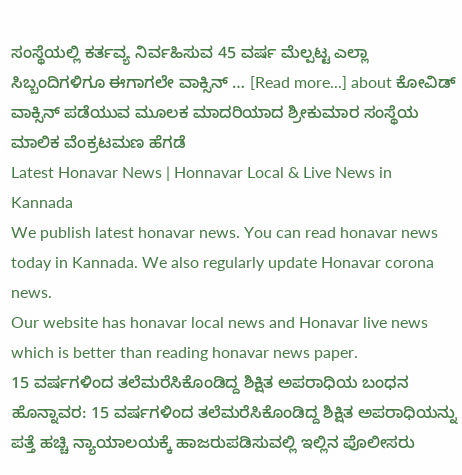ಸಂಸ್ಥೆಯಲ್ಲಿ ಕರ್ತವ್ಯ ನಿರ್ವಹಿಸುವ 45 ವರ್ಷ ಮೆಲ್ಪಟ್ಟ ಎಲ್ಲಾ ಸಿಬ್ಬಂದಿಗಳಿಗೂ ಈಗಾಗಲೇ ವಾಕ್ಸಿನ್ … [Read more...] about ಕೋವಿಡ್ ವಾಕ್ಸಿನ್ ಪಡೆಯುವ ಮೂಲಕ ಮಾದರಿಯಾದ ಶ್ರೀಕುಮಾರ ಸಂಸ್ಥೆಯ ಮಾಲಿಕ ವೆಂಕ್ರಟಮಣ ಹೆಗಡೆ
Latest Honavar News | Honnavar Local & Live News in Kannada
We publish latest honavar news. You can read honavar news today in Kannada. We also regularly update Honavar corona news.
Our website has honavar local news and Honavar live news which is better than reading honavar news paper.
15 ವರ್ಷಗಳಿಂದ ತಲೆಮರೆಸಿಕೊಂಡಿದ್ದ ಶಿಕ್ಷಿತ ಅಪರಾಧಿಯ ಬಂಧನ
ಹೊನ್ನಾವರ: 15 ವರ್ಷಗಳಿಂದ ತಲೆಮರೆಸಿಕೊಂಡಿದ್ದ ಶಿಕ್ಷಿತ ಅಪರಾಧಿಯನ್ನು ಪತ್ತೆ ಹಚ್ಚಿ ನ್ಯಾಯಾಲಯಕ್ಕೆ ಹಾಜರುಪಡಿಸುವಲ್ಲಿ ಇಲ್ಲಿನ ಪೊಲೀಸರು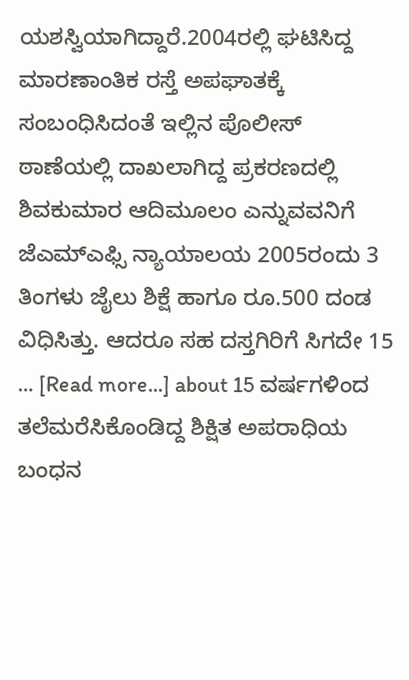ಯಶಸ್ವಿಯಾಗಿದ್ದಾರೆ.2004ರಲ್ಲಿ ಘಟಿಸಿದ್ದ ಮಾರಣಾಂತಿಕ ರಸ್ತೆ ಅಪಘಾತಕ್ಕೆ ಸಂಬಂಧಿಸಿದಂತೆ ಇಲ್ಲಿನ ಪೊಲೀಸ್ ಠಾಣೆಯಲ್ಲಿ ದಾಖಲಾಗಿದ್ದ ಪ್ರಕರಣದಲ್ಲಿ ಶಿವಕುಮಾರ ಆದಿಮೂಲಂ ಎನ್ನುವವನಿಗೆ ಜೆಎಮ್ಎಫ್ಸಿ ನ್ಯಾಯಾಲಯ 2005ರಂದು 3 ತಿಂಗಳು ಜೈಲು ಶಿಕ್ಷೆ ಹಾಗೂ ರೂ.500 ದಂಡ ವಿಧಿಸಿತ್ತು. ಆದರೂ ಸಹ ದಸ್ತಗಿರಿಗೆ ಸಿಗದೇ 15 … [Read more...] about 15 ವರ್ಷಗಳಿಂದ ತಲೆಮರೆಸಿಕೊಂಡಿದ್ದ ಶಿಕ್ಷಿತ ಅಪರಾಧಿಯ ಬಂಧನ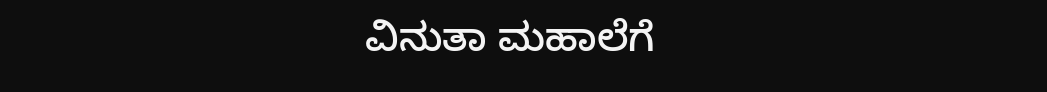ವಿನುತಾ ಮಹಾಲೆಗೆ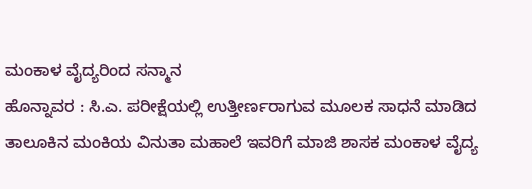ಮಂಕಾಳ ವೈದ್ಯರಿಂದ ಸನ್ಮಾನ
ಹೊನ್ನಾವರ : ಸಿ.ಎ. ಪರೀಕ್ಷೆಯಲ್ಲಿ ಉತ್ತೀರ್ಣರಾಗುವ ಮೂಲಕ ಸಾಧನೆ ಮಾಡಿದ ತಾಲೂಕಿನ ಮಂಕಿಯ ವಿನುತಾ ಮಹಾಲೆ ಇವರಿಗೆ ಮಾಜಿ ಶಾಸಕ ಮಂಕಾಳ ವೈದ್ಯ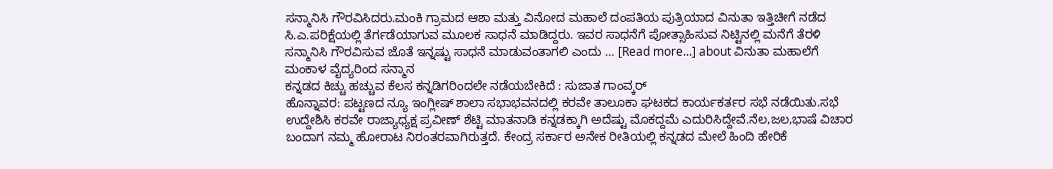ಸನ್ಮಾನಿಸಿ ಗೌರವಿಸಿದರು.ಮಂಕಿ ಗ್ರಾಮದ ಆಶಾ ಮತ್ತು ವಿನೋದ ಮಹಾಲೆ ದಂಪತಿಯ ಪುತ್ರಿಯಾದ ವಿನುತಾ ಇತ್ತಿಚೀಗೆ ನಡೆದ ಸಿ.ಎ.ಪರಿಕ್ಷೆಯಲ್ಲಿ ತೆರ್ಗಡೆಯಾಗುವ ಮೂಲಕ ಸಾಧನೆ ಮಾಡಿದ್ದರು. ಇವರ ಸಾಧನೆಗೆ ಪೋತ್ಸಾಹಿಸುವ ನಿಟ್ಟಿನಲ್ಲಿ ಮನೆಗೆ ತೆರಳಿ ಸನ್ಮಾನಿಸಿ ಗೌರವಿಸುವ ಜೊತೆ ಇನ್ನಷ್ಟು ಸಾಧನೆ ಮಾಡುವಂತಾಗಲಿ ಎಂದು … [Read more...] about ವಿನುತಾ ಮಹಾಲೆಗೆ ಮಂಕಾಳ ವೈದ್ಯರಿಂದ ಸನ್ಮಾನ
ಕನ್ನಡದ ಕಿಚ್ಚು ಹಚ್ಚುವ ಕೆಲಸ ಕನ್ನಡಿಗರಿಂದಲೇ ನಡೆಯಬೇಕಿದೆ : ಸುಜಾತ ಗಾಂವ್ಕರ್
ಹೊನ್ನಾವರ: ಪಟ್ಟಣದ ನ್ಯೂ ಇಂಗ್ಲೀಷ್ ಶಾಲಾ ಸಭಾಭವನದಲ್ಲಿ ಕರವೇ ತಾಲೂಕಾ ಘಟಕದ ಕಾರ್ಯಕರ್ತರ ಸಭೆ ನಡೆಯಿತು.ಸಭೆ ಉದ್ದೇಶಿಸಿ ಕರವೇ ರಾಜ್ಯಾಧ್ಯಕ್ಷ ಪ್ರವೀಣ್ ಶೆಟ್ಟಿ ಮಾತನಾಡಿ ಕನ್ನಡಕ್ಕಾಗಿ ಅದೆಷ್ಟು ಮೊಕದ್ದಮೆ ಎದುರಿಸಿದ್ದೇವೆ.ನೆಲ,ಜಲ,ಭಾಷೆ ವಿಚಾರ ಬಂದಾಗ ನಮ್ಮ ಹೋರಾಟ ನಿರಂತರವಾಗಿರುತ್ತದೆ. ಕೇಂದ್ರ ಸರ್ಕಾರ ಅನೇಕ ರೀತಿಯಲ್ಲಿ ಕನ್ನಡದ ಮೇಲೆ ಹಿಂದಿ ಹೇರಿಕೆ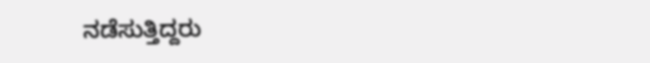ನಡೆಸುತ್ತಿದ್ದರು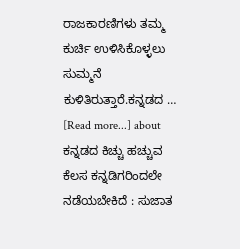ರಾಜಕಾರಣಿಗಳು ತಮ್ಮ ಕುರ್ಚಿ ಉಳಿಸಿಕೊಳ್ಳಲು ಸುಮ್ಮನೆ ಕುಳಿತಿರುತ್ತಾರೆ.ಕನ್ನಡದ … [Read more...] about ಕನ್ನಡದ ಕಿಚ್ಚು ಹಚ್ಚುವ ಕೆಲಸ ಕನ್ನಡಿಗರಿಂದಲೇ ನಡೆಯಬೇಕಿದೆ : ಸುಜಾತ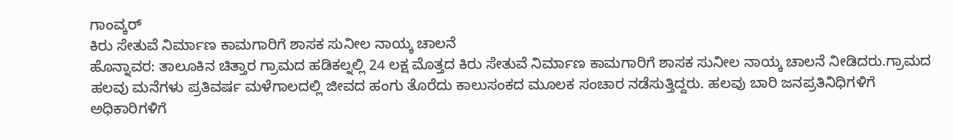ಗಾಂವ್ಕರ್
ಕಿರು ಸೇತುವೆ ನಿರ್ಮಾಣ ಕಾಮಗಾರಿಗೆ ಶಾಸಕ ಸುನೀಲ ನಾಯ್ಕ ಚಾಲನೆ
ಹೊನ್ನಾವರ: ತಾಲೂಕಿನ ಚಿತ್ತಾರ ಗ್ರಾಮದ ಹಡಿಕಲ್ನಲ್ಲಿ 24 ಲಕ್ಷ ಮೊತ್ತದ ಕಿರು ಸೇತುವೆ ನಿರ್ಮಾಣ ಕಾಮಗಾರಿಗೆ ಶಾಸಕ ಸುನೀಲ ನಾಯ್ಕ ಚಾಲನೆ ನೀಡಿದರು.ಗ್ರಾಮದ ಹಲವು ಮನೆಗಳು ಪ್ರತಿವರ್ಷ ಮಳೆಗಾಲದಲ್ಲಿ ಜೀವದ ಹಂಗು ತೊರೆದು ಕಾಲುಸಂಕದ ಮೂಲಕ ಸಂಚಾರ ನಡೆಸುತ್ತಿದ್ದರು. ಹಲವು ಬಾರಿ ಜನಪ್ರತಿನಿಧಿಗಳಿಗೆ ಅಧಿಕಾರಿಗಳಿಗೆ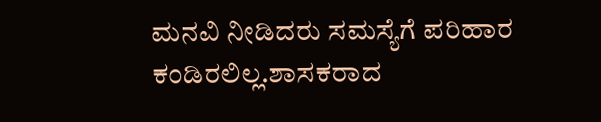ಮನವಿ ನೀಡಿದರು ಸಮಸ್ಯೆಗೆ ಪರಿಹಾರ ಕಂಡಿರಲಿಲ್ಲ.ಶಾಸಕರಾದ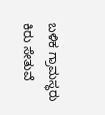ಬಳಿಕ ಗ್ರಾಮಸ್ಥರು ಕಿರು ಸೇತುವೆ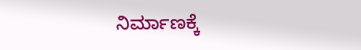ನಿರ್ಮಾಣಕ್ಕೆ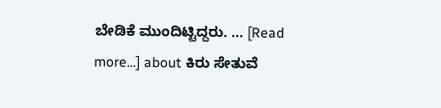ಬೇಡಿಕೆ ಮುಂದಿಟ್ಟಿದ್ದರು. … [Read more...] about ಕಿರು ಸೇತುವೆ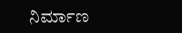ನಿರ್ಮಾಣ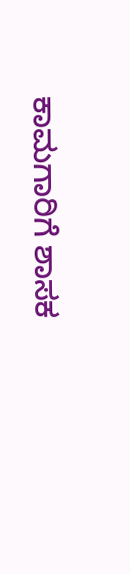ಕಾಮಗಾರಿಗೆ ಶಾಸಕ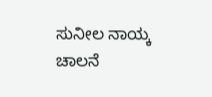ಸುನೀಲ ನಾಯ್ಕ ಚಾಲನೆ